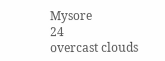Mysore
24
overcast clouds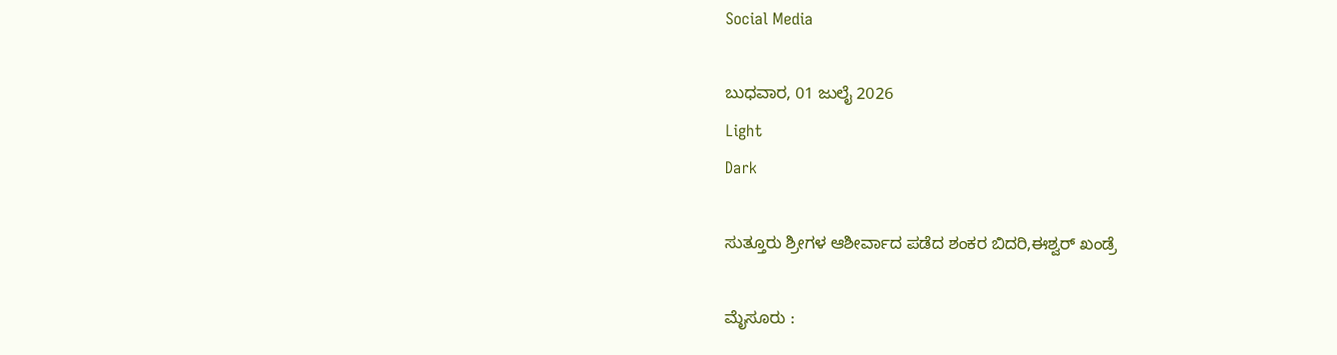Social Media

ಬುಧವಾರ, 01 ಜುಲೈ 2026
Light
Dark

ಸುತ್ತೂರು ಶ್ರೀಗಳ ಆಶೀರ್ವಾದ ಪಡೆದ ಶಂಕರ ಬಿದರಿ,ಈಶ್ವರ್ ಖಂಡ್ರೆ

ಮೈಸೂರು :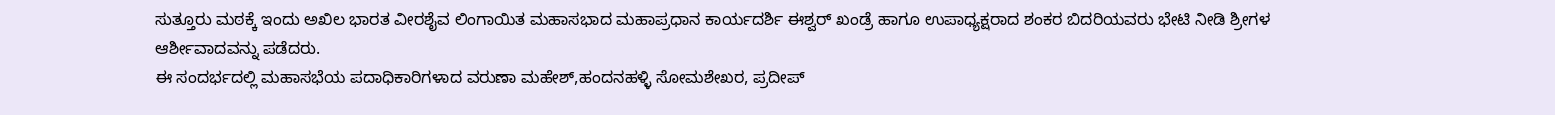ಸುತ್ತೂರು ಮಠಕ್ಕೆ ಇಂದು ಅಖಿಲ ಭಾರತ ವೀರಶೈವ ಲಿಂಗಾಯಿತ ಮಹಾಸಭಾದ ಮಹಾಪ್ರಧಾನ ಕಾರ್ಯದರ್ಶಿ ಈಶ್ವರ್ ಖಂಡ್ರೆ ಹಾಗೂ ಉಪಾಧ್ಯಕ್ಷರಾದ ಶಂಕರ ಬಿದರಿಯವರು ಭೇಟಿ ನೀಡಿ ಶ್ರೀಗಳ ಆರ್ಶೀವಾದವನ್ನು ಪಡೆದರು.
ಈ ಸಂದರ್ಭದಲ್ಲಿ ಮಹಾಸಭೆಯ ಪದಾಧಿಕಾರಿಗಳಾದ ವರುಣಾ ಮಹೇಶ್,ಹಂದನಹಳ್ಳಿ ಸೋಮಶೇಖರ, ಪ್ರದೀಪ್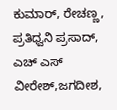ಕುಮಾರ್, ರೇಚಣ್ಣ, ಪ್ರತಿಧ್ವನಿ ಪ್ರಸಾದ್, ಎಚ್ ಎಸ್ ವೀರೇಶ್,ಜಗದೀಶ,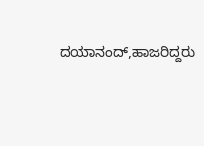ದಯಾನಂದ್,ಹಾಜರಿದ್ದರು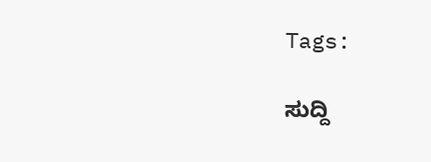Tags:

ಸುದ್ದಿ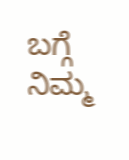ಬಗ್ಗೆ ನಿಮ್ಮ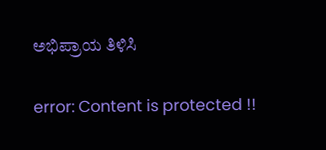ಅಭಿಪ್ರಾಯ ತಿಳಿಸಿ

error: Content is protected !!